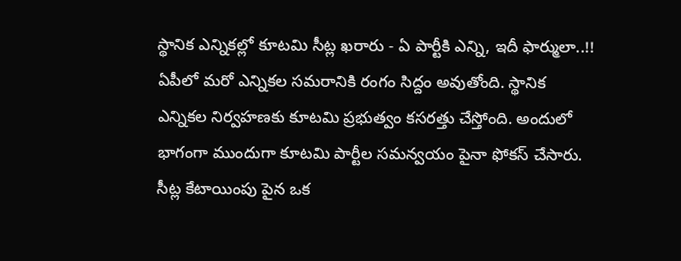స్థానిక ఎన్నికల్లో కూటమి సీట్ల ఖరారు - ఏ పార్టీకి ఎన్ని, ఇదీ ఫార్ములా..!!
ఏపీలో మరో ఎన్నికల సమరానికి రంగం సిద్దం అవుతోంది. స్థానిక ఎన్నికల నిర్వహణకు కూటమి ప్రభుత్వం కసరత్తు చేస్తోంది. అందులో భాగంగా ముందుగా కూటమి పార్టీల సమన్వయం పైనా ఫోకస్ చేసారు. సీట్ల కేటాయింపు పైన ఒక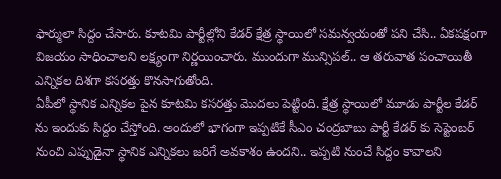ఫార్ములా సిద్దం చేసారు. కూటమి పార్టీల్లోని కేడర్ క్షేత్ర స్థాయిలో సమన్వయంతో పని చేసి.. ఏకపక్షంగా విజయం సాధించాలని లక్ష్యంగా నిర్ణయించారు. ముందుగా మున్సిపల్.. ఆ తరువాత పంచాయితీ ఎన్నికల దిశగా కసరత్తు కొనసాగుతోంది.
ఏపీలో స్థానిక ఎన్నికల పైన కూటమి కసరత్తు మొదలు పెట్టింది. క్షేత్ర స్థాయిలో మూడు పార్టీల కేడర్ ను ఇందుకు సిద్దం చేస్తోంది. అందులో భాగంగా ఇప్పటికే సీఎం చంద్రబాబు పార్టీ కేడర్ కు సెప్టెంబర్ నుంచి ఎప్పుడైనా స్థానిక ఎన్నికలు జరిగే అవకాశం ఉందని.. ఇప్పటి నుంచే సిద్దం కావాలని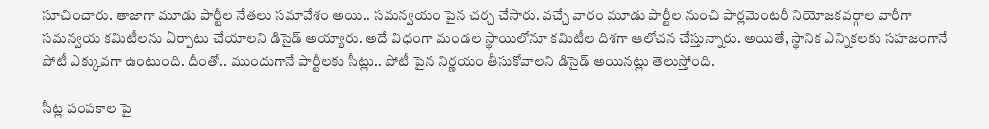సూచించారు. తాజాగా మూడు పార్టీల నేతలు సమావేశం అయి.. సమన్వయం పైన చర్చ చేసారు. వచ్చే వారం మూడు పార్టీల నుంచి పార్లమెంటరీ నియోజకవర్గాల వారీగా సమన్వయ కమిటీలను ఏర్పాటు చేయాలని డిసైడ్ అయ్యారు. అదే విధంగా మండల స్థాయిలోనూ కమిటీల దిశగా ఆలోచన చేస్తున్నారు. అయితే, స్థానిక ఎన్నికలకు సహజంగానే పోటీ ఎక్కువగా ఉంటుంది. దీంతో.. ముందుగానే పార్టీలకు సీట్లు.. పోటీ పైన నిర్ణయం తీసుకోవాలని డిసైడ్ అయినట్లు తెలుస్తోంది.

సీట్ల పంపకాల పై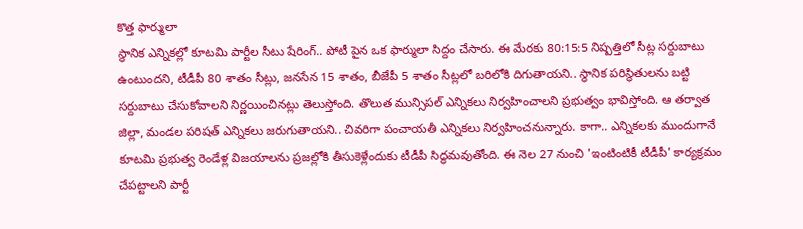కొత్త ఫార్ములా
స్థానిక ఎన్నికల్లో కూటమి పార్టీల సీటు షేరింగ్.. పోటీ పైన ఒక ఫార్ములా సిద్దం చేసారు. ఈ మేరకు 80:15:5 నిష్పత్తిలో సీట్ల సర్దుబాటు ఉంటుందని, టీడీపీ 80 శాతం సీట్లు, జనసేన 15 శాతం, బీజేపీ 5 శాతం సీట్లలో బరిలోకి దిగుతాయని.. స్థానిక పరిస్థితులను బట్టి సర్దుబాటు చేసుకోవాలని నిర్ణయించినట్లు తెలుస్తోంది. తొలుత మున్సిపల్ ఎన్నికలు నిర్వహించాలని ప్రభుత్వం భావిస్తోంది. ఆ తర్వాత జిల్లా, మండల పరిషత్ ఎన్నికలు జరుగుతాయని.. చివరిగా పంచాయతీ ఎన్నికలు నిర్వహించనున్నారు. కాగా.. ఎన్నికలకు ముందుగానే కూటమి ప్రభుత్వ రెండేళ్ల విజయాలను ప్రజల్లోకి తీసుకెళ్లేందుకు టీడీపీ సిద్ధమవుతోంది. ఈ నెల 27 నుంచి 'ఇంటింటికీ టీడీపీ' కార్యక్రమం చేపట్టాలని పార్టీ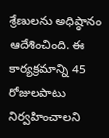శ్రేణులను అధిష్ఠానం ఆదేశించింది. ఈ కార్యక్రమాన్ని 45 రోజులపాటు నిర్వహించాలని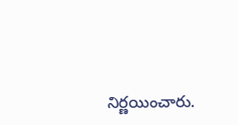నిర్ణయించారు.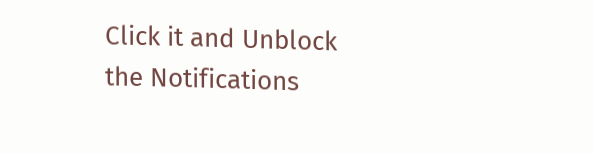Click it and Unblock the Notifications